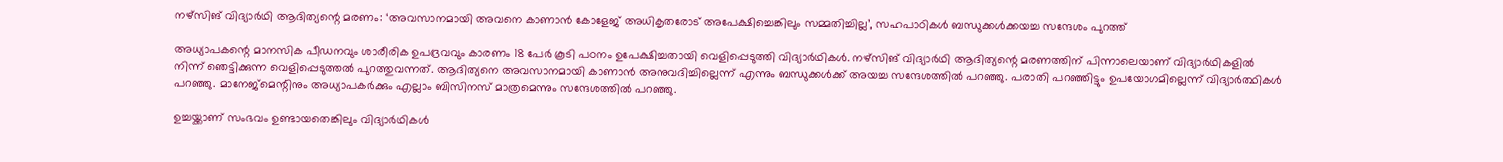നഴ്സിങ് വിദ്യാർഥി ആദിത്യന്റെ മരണം: ‘അവസാനമായി അവനെ കാണാൻ കോളേജ് അധികൃതരോട് അപേക്ഷിച്ചെങ്കിലും സമ്മതിച്ചില്ല’, സഹപാഠികള്‍ ബന്ധുക്കൾക്കയച്ച സന്ദേശം പുറത്ത്

അധ്യാപകന്റെ മാനസിക പീഡനവും ശാരീരിക ഉപദ്രവവും കാരണം 18 പേർ കൂടി പഠനം ഉപേക്ഷിച്ചതായി വെളിപ്പെടുത്തി വിദ്യാർഥികൾ. നഴ്സിങ് വിദ്യാർഥി ആദിത്യന്റെ മരണത്തിന് പിന്നാലെയാണ് വിദ്യാർഥികളിൽ നിന്ന് ഞെട്ടിക്കുന്ന വെളിപ്പെടുത്തൽ പുറത്തുവന്നത്. ആദിത്യനെ അവസാനമായി കാണാൻ അനുവദിച്ചില്ലെന്ന് എന്നും ബന്ധുക്കൾക്ക് അയച്ച സന്ദേശത്തിൽ പറഞ്ഞു. പരാതി പറഞ്ഞിട്ടും ഉപയോഗമില്ലെന്ന് വിദ്യാർത്ഥികൾ പറഞ്ഞു. മാനേജ്മെന്റിനും അധ്യാപകർക്കും എല്ലാം ബിസിനസ് മാത്രമെന്നും സന്ദേശത്തിൽ പറഞ്ഞു.

ഉച്ചയ്ക്കാണ് സംഭവം ഉണ്ടായതെങ്കിലും വിദ്യാർഥികള്‍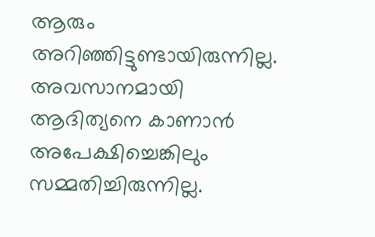ആരും അറിഞ്ഞിട്ടുണ്ടായിരുന്നില്ല. അവസാനമായി ആദിത്യനെ കാണാൻ അപേക്ഷിച്ചെങ്കിലും സമ്മതിച്ചിരുന്നില്ല.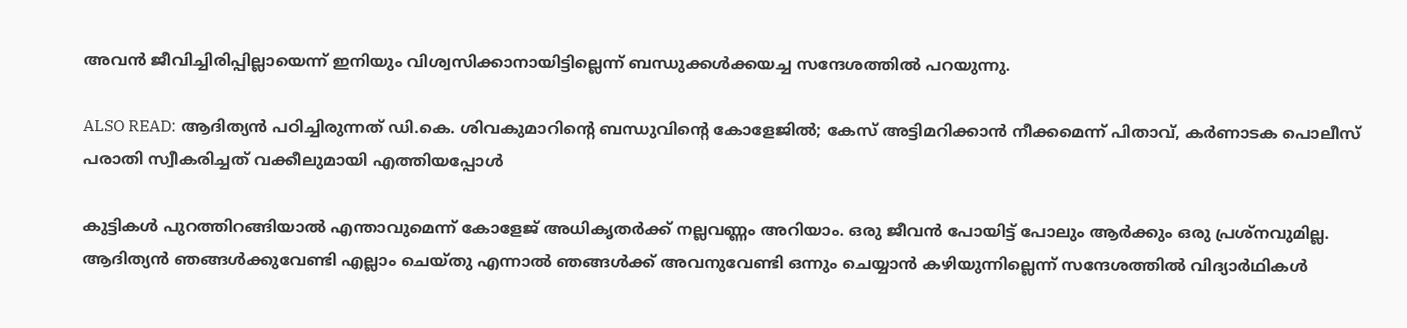അവൻ ജീവിച്ചിരിപ്പില്ലായെന്ന് ഇനിയും വിശ്വസിക്കാനായിട്ടില്ലെന്ന് ബന്ധുക്കള്‍ക്കയച്ച സന്ദേശത്തിൽ പറയുന്നു.

ALSO READ: ആദിത്യൻ പഠിച്ചിരുന്നത് ഡി.കെ. ശിവകുമാറിന്റെ ബന്ധുവിന്റെ കോളേജിൽ; കേസ് അട്ടിമറിക്കാൻ നീക്കമെന്ന് പിതാവ്, കർണാടക പൊലീസ് പരാതി സ്വീകരിച്ചത് വക്കീലുമായി എത്തിയപ്പോൾ

കുട്ടികള്‍ പുറത്തിറങ്ങിയാൽ എന്താവുമെന്ന് കോളേജ് അധികൃതർക്ക് നല്ലവണ്ണം അറിയാം. ഒരു ജീവൻ പോയിട്ട് പോലും ആർക്കും ഒരു പ്രശ്നവുമില്ല. ആദിത്യൻ ഞങ്ങള്‍ക്കുവേണ്ടി എല്ലാം ചെയ്തു എന്നാൽ ഞങ്ങള്‍ക്ക് അവനുവേണ്ടി ഒന്നും ചെയ്യാൻ ക‍ഴിയുന്നില്ലെന്ന് സന്ദേശത്തിൽ വിദ്യാർഥികള്‍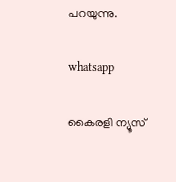പറയുന്നു.

whatsapp

കൈരളി ന്യൂസ്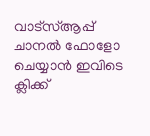വാട്‌സ്ആപ്പ് ചാനല്‍ ഫോളോ ചെയ്യാന്‍ ഇവിടെ ക്ലിക്ക്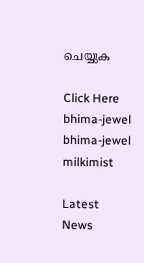ചെയ്യുക

Click Here
bhima-jewel
bhima-jewel
milkimist

Latest News